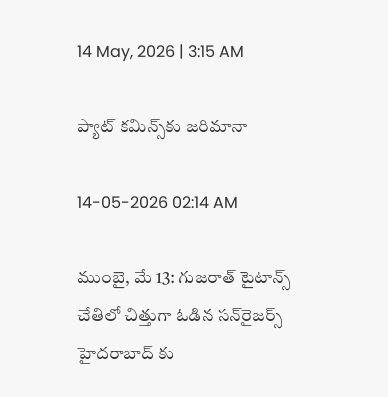14 May, 2026 | 3:15 AM

ప్యాట్ కమిన్స్‌కు జరిమానా

14-05-2026 02:14 AM

ముంబై, మే 13: గుజరాత్ టైటాన్స్ చేతిలో చిత్తుగా ఓడిన సన్‌రైజర్స్ హైదరాబాద్ కు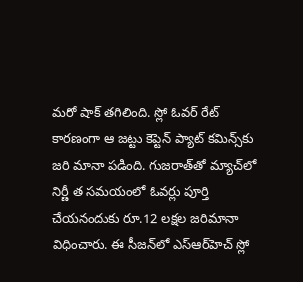మరో షాక్ తగిలింది. స్లో ఓవర్ రేట్ కారణంగా ఆ జట్టు కెప్టెన్ ప్యాట్ కమిన్స్‌కు జరి మానా పడింది. గుజరాత్‌తో మ్యాచ్‌లో నిర్ణీ త సమయంలో ఓవర్లు పూర్తి చేయనందుకు రూ.12 లక్షల జరిమానా విధించారు. ఈ సీజన్‌లో ఎస్‌ఆర్‌హెచ్ స్లో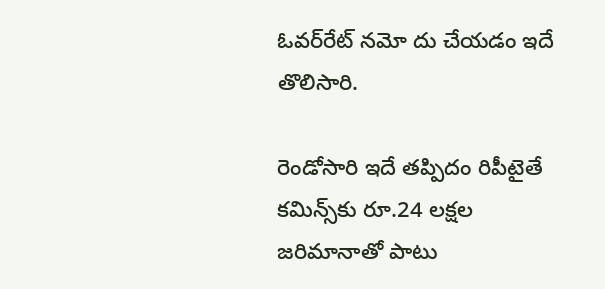ఓవర్‌రేట్ నమో దు చేయడం ఇదే తొలిసారి.

రెండోసారి ఇదే తప్పిదం రిపీటైతే కమిన్స్‌కు రూ.24 లక్షల జరిమానాతో పాటు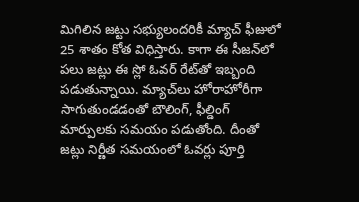మిగిలిన జట్టు సభ్యులందరికీ మ్యాచ్ ఫీజులో 25 శాతం కోత విధిస్తారు. కాగా ఈ సీజన్‌లో పలు జట్లు ఈ స్లో ఓవర్ రేట్‌తో ఇబ్బంది పడుతున్నాయి. మ్యాచ్‌లు హోరాహోరీగా సాగుతుండడంతో బౌలింగ్, ఫీల్డింగ్ మార్పులకు సమయం పడుతోంది. దీంతో జట్లు నిర్ణీత సమయంలో ఓవర్లు పూర్తి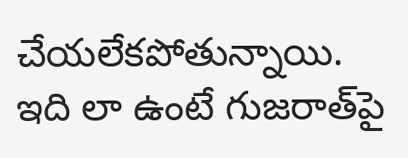చేయలేకపోతున్నాయి. ఇది లా ఉంటే గుజరాత్‌పై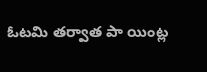ఓటమి తర్వాత పా యింట్ల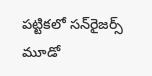పట్టికలో సన్‌రైజర్స్ మూడో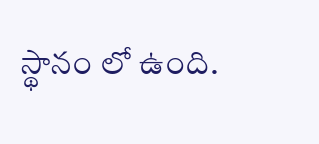స్థానం లో ఉంది.